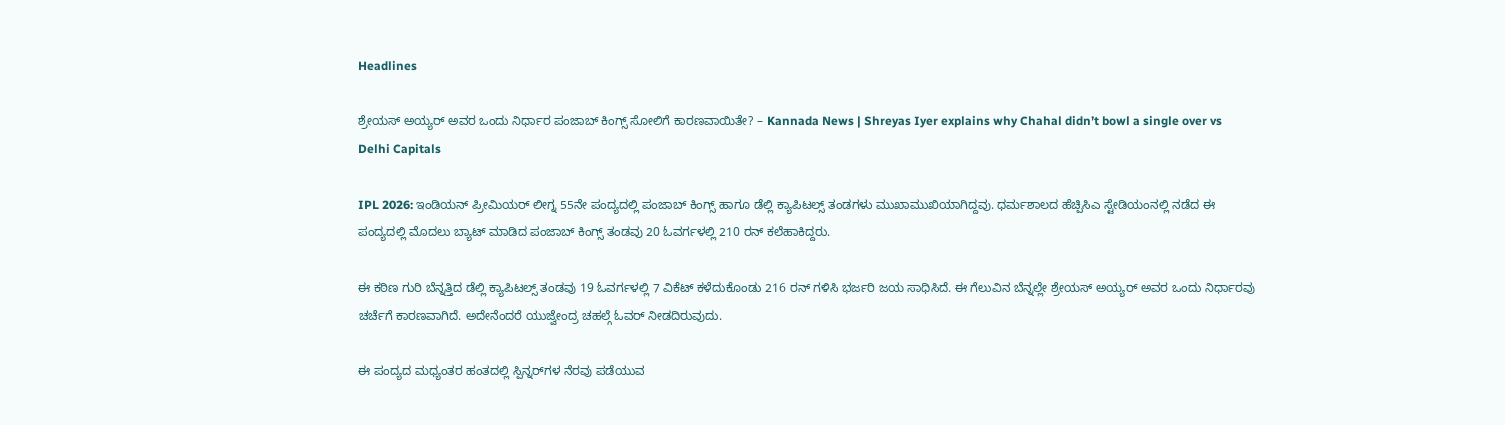Headlines

ಶ್ರೇಯಸ್ ಅಯ್ಯರ್ ಅವರ ಒಂದು ನಿರ್ಧಾರ ಪಂಜಾಬ್ ಕಿಂಗ್ಸ್ ಸೋಲಿಗೆ ಕಾರಣವಾಯಿತೇ? – Kannada News | Shreyas Iyer explains why Chahal didn’t bowl a single over vs Delhi Capitals

IPL 2026: ಇಂಡಿಯನ್ ಪ್ರೀಮಿಯರ್ ಲೀಗ್ನ 55ನೇ ಪಂದ್ಯದಲ್ಲಿ ಪಂಜಾಬ್ ಕಿಂಗ್ಸ್ ಹಾಗೂ ಡೆಲ್ಲಿ ಕ್ಯಾಪಿಟಲ್ಸ್ ತಂಡಗಳು ಮುಖಾಮುಖಿಯಾಗಿದ್ದವು. ಧರ್ಮಶಾಲದ ಹೆಚ್ಪಿಸಿಎ ಸ್ಟೇಡಿಯಂನಲ್ಲಿ ನಡೆದ ಈ ಪಂದ್ಯದಲ್ಲಿ ಮೊದಲು ಬ್ಯಾಟ್ ಮಾಡಿದ ಪಂಜಾಬ್ ಕಿಂಗ್ಸ್ ತಂಡವು 20 ಓವರ್ಗಳಲ್ಲಿ 210 ರನ್ ಕಲೆಹಾಕಿದ್ದರು.

ಈ ಕಠಿಣ ಗುರಿ ಬೆನ್ನತ್ತಿದ ಡೆಲ್ಲಿ ಕ್ಯಾಪಿಟಲ್ಸ್ ತಂಡವು 19 ಓವರ್ಗಳಲ್ಲಿ 7 ವಿಕೆಟ್ ಕಳೆದುಕೊಂಡು 216 ರನ್ ಗಳಿಸಿ ಭರ್ಜರಿ ಜಯ ಸಾಧಿಸಿದೆ. ಈ ಗೆಲುವಿನ ಬೆನ್ನಲ್ಲೇ ಶ್ರೇಯಸ್ ಅಯ್ಯರ್ ಅವರ ಒಂದು ನಿರ್ಧಾರವು ಚರ್ಚೆಗೆ ಕಾರಣವಾಗಿದೆ. ಅದೇನೆಂದರೆ ಯುಜ್ವೇಂದ್ರ ಚಹಲ್ಗೆ ಓವರ್ ನೀಡದಿರುವುದು.

ಈ ಪಂದ್ಯದ ಮಧ್ಯಂತರ ಹಂತದಲ್ಲಿ ಸ್ಪಿನ್ನರ್‌ಗಳ ನೆರವು ಪಡೆಯುವ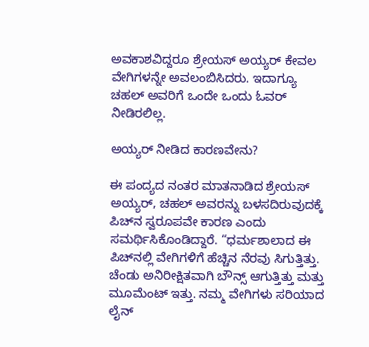ಅವಕಾಶವಿದ್ದರೂ ಶ್ರೇಯಸ್ ಅಯ್ಯರ್ ಕೇವಲ ವೇಗಿಗಳನ್ನೇ ಅವಲಂಬಿಸಿದರು. ಇದಾಗ್ಯೂ ಚಹಲ್ ಅವರಿಗೆ ಒಂದೇ ಒಂದು ಓವರ್ ನೀಡಿರಲಿಲ್ಲ.

ಅಯ್ಯರ್ ನೀಡಿದ ಕಾರಣವೇನು?

ಈ ಪಂದ್ಯದ ನಂತರ ಮಾತನಾಡಿದ ಶ್ರೇಯಸ್ ಅಯ್ಯರ್, ಚಹಲ್ ಅವರನ್ನು ಬಳಸದಿರುವುದಕ್ಕೆ ಪಿಚ್‌ನ ಸ್ವರೂಪವೇ ಕಾರಣ ಎಂದು ಸಮರ್ಥಿಸಿಕೊಂಡಿದ್ದಾರೆ. “ಧರ್ಮಶಾಲಾದ ಈ ಪಿಚ್‌ನಲ್ಲಿ ವೇಗಿಗಳಿಗೆ ಹೆಚ್ಚಿನ ನೆರವು ಸಿಗುತ್ತಿತ್ತು. ಚೆಂಡು ಅನಿರೀಕ್ಷಿತವಾಗಿ ಬೌನ್ಸ್ ಆಗುತ್ತಿತ್ತು ಮತ್ತು ಮೂಮೆಂಟ್ ಇತ್ತು. ನಮ್ಮ ವೇಗಿಗಳು ಸರಿಯಾದ ಲೈನ್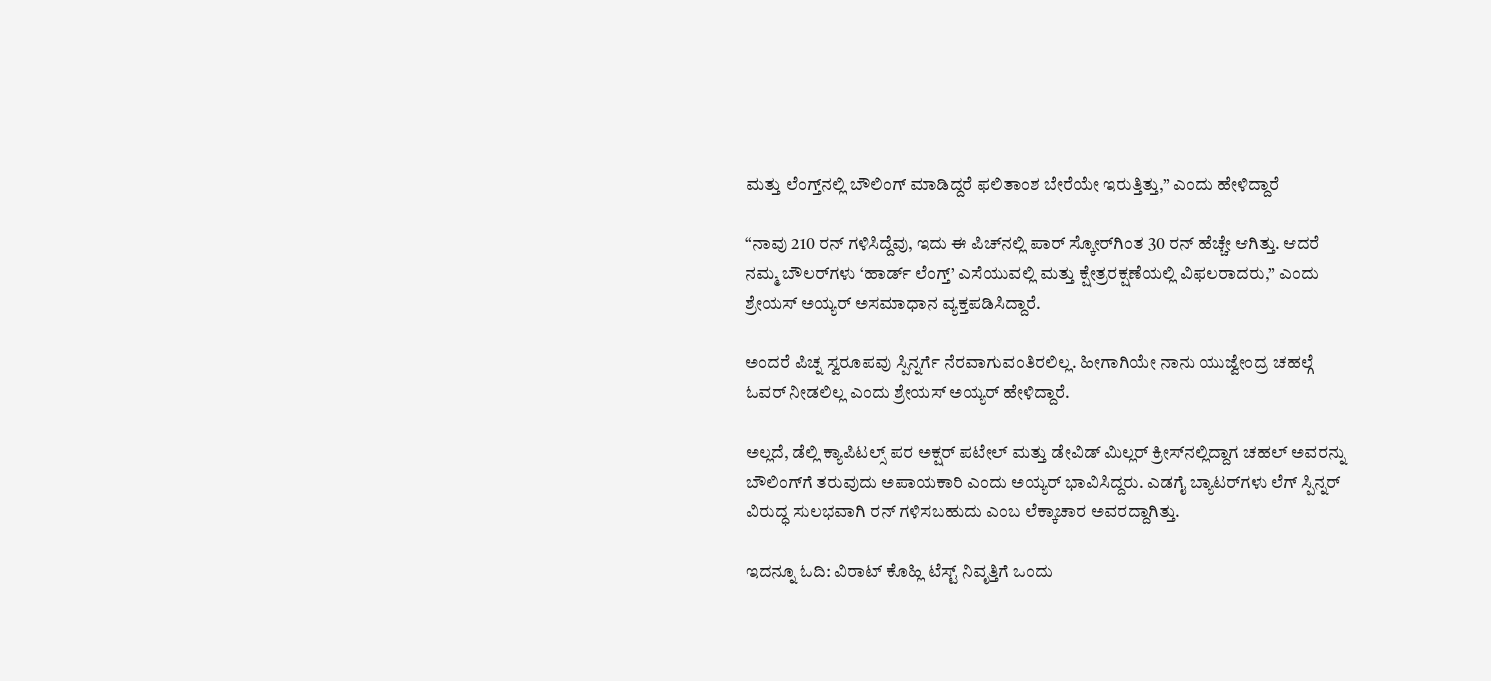ಮತ್ತು ಲೆಂಗ್ತ್‌ನಲ್ಲಿ ಬೌಲಿಂಗ್ ಮಾಡಿದ್ದರೆ ಫಲಿತಾಂಶ ಬೇರೆಯೇ ಇರುತ್ತಿತ್ತು,” ಎಂದು ಹೇಳಿದ್ದಾರೆ

“ನಾವು 210 ರನ್ ಗಳಿಸಿದ್ದೆವು, ಇದು ಈ ಪಿಚ್‌ನಲ್ಲಿ ಪಾರ್ ಸ್ಕೋರ್‌ಗಿಂತ 30 ರನ್ ಹೆಚ್ಚೇ ಆಗಿತ್ತು. ಆದರೆ ನಮ್ಮ ಬೌಲರ್‌ಗಳು ‘ಹಾರ್ಡ್ ಲೆಂಗ್ತ್’ ಎಸೆಯುವಲ್ಲಿ ಮತ್ತು ಕ್ಷೇತ್ರರಕ್ಷಣೆಯಲ್ಲಿ ವಿಫಲರಾದರು,” ಎಂದು ಶ್ರೇಯಸ್ ಅಯ್ಯರ್ ಅಸಮಾಧಾನ ವ್ಯಕ್ತಪಡಿಸಿದ್ದಾರೆ.

ಅಂದರೆ ಪಿಚ್ನ ಸ್ವರೂಪವು ಸ್ಪಿನ್ನರ್ಗೆ ನೆರವಾಗುವಂತಿರಲಿಲ್ಲ. ಹೀಗಾಗಿಯೇ ನಾನು ಯುಜ್ವೇಂದ್ರ ಚಹಲ್ಗೆ ಓವರ್ ನೀಡಲಿಲ್ಲ ಎಂದು ಶ್ರೇಯಸ್ ಅಯ್ಯರ್ ಹೇಳಿದ್ದಾರೆ.

ಅಲ್ಲದೆ, ಡೆಲ್ಲಿ ಕ್ಯಾಪಿಟಲ್ಸ್ ಪರ ಅಕ್ಷರ್ ಪಟೇಲ್ ಮತ್ತು ಡೇವಿಡ್ ಮಿಲ್ಲರ್ ಕ್ರೀಸ್‌ನಲ್ಲಿದ್ದಾಗ ಚಹಲ್ ಅವರನ್ನು ಬೌಲಿಂಗ್‌ಗೆ ತರುವುದು ಅಪಾಯಕಾರಿ ಎಂದು ಅಯ್ಯರ್ ಭಾವಿಸಿದ್ದರು. ಎಡಗೈ ಬ್ಯಾಟರ್‌ಗಳು ಲೆಗ್ ಸ್ಪಿನ್ನರ್ ವಿರುದ್ಧ ಸುಲಭವಾಗಿ ರನ್ ಗಳಿಸಬಹುದು ಎಂಬ ಲೆಕ್ಕಾಚಾರ ಅವರದ್ದಾಗಿತ್ತು.

ಇದನ್ನೂ ಓದಿ: ವಿರಾಟ್ ಕೊಹ್ಲಿ ಟೆಸ್ಟ್ ನಿವೃತ್ತಿಗೆ ಒಂದು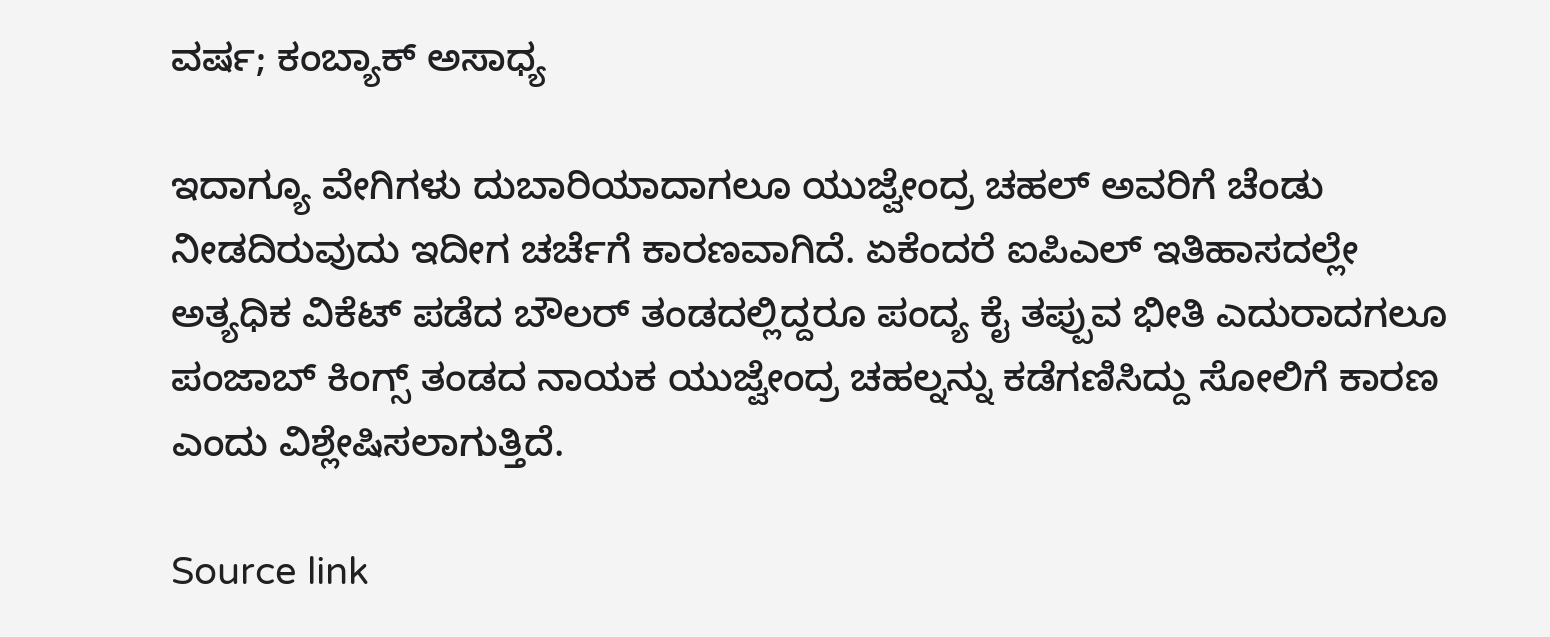ವರ್ಷ; ಕಂಬ್ಯಾಕ್ ಅಸಾಧ್ಯ

ಇದಾಗ್ಯೂ ವೇಗಿಗಳು ದುಬಾರಿಯಾದಾಗಲೂ ಯುಜ್ವೇಂದ್ರ ಚಹಲ್ ಅವರಿಗೆ ಚೆಂಡು ನೀಡದಿರುವುದು ಇದೀಗ ಚರ್ಚೆಗೆ ಕಾರಣವಾಗಿದೆ. ಏಕೆಂದರೆ ಐಪಿಎಲ್ ಇತಿಹಾಸದಲ್ಲೇ ಅತ್ಯಧಿಕ ವಿಕೆಟ್ ಪಡೆದ ಬೌಲರ್ ತಂಡದಲ್ಲಿದ್ದರೂ ಪಂದ್ಯ ಕೈ ತಪ್ಪುವ ಭೀತಿ ಎದುರಾದಗಲೂ ಪಂಜಾಬ್ ಕಿಂಗ್ಸ್ ತಂಡದ ನಾಯಕ ಯುಜ್ವೇಂದ್ರ ಚಹಲ್ನನ್ನು ಕಡೆಗಣಿಸಿದ್ದು ಸೋಲಿಗೆ ಕಾರಣ ಎಂದು ವಿಶ್ಲೇಷಿಸಲಾಗುತ್ತಿದೆ.

Source link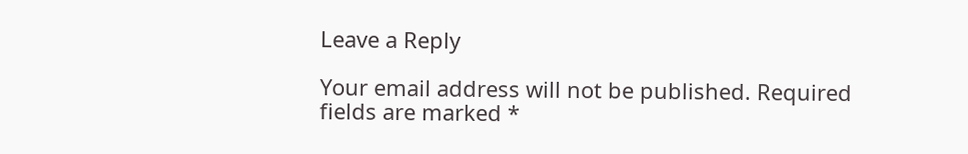Leave a Reply

Your email address will not be published. Required fields are marked *